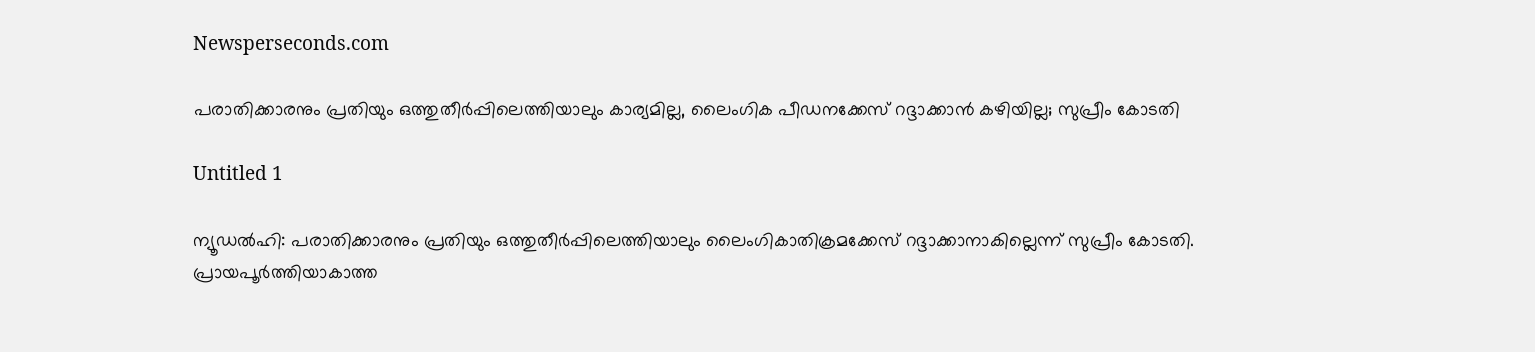Newsperseconds.com

പരാതിക്കാരനും പ്രതിയും ഒത്തുതീര്‍പ്പിലെത്തിയാലും കാര്യമില്ല, ലൈംഗിക പീഡനക്കേസ് റദ്ദാക്കാന്‍ കഴിയില്ല; സുപ്രീം കോടതി

Untitled 1

ന്യൂഡല്‍ഹി: പരാതിക്കാരനും പ്രതിയും ഒത്തുതീര്‍പ്പിലെത്തിയാലും ലൈംഗികാതിക്രമക്കേസ് റദ്ദാക്കാനാകില്ലെന്ന് സുപ്രീം കോടതി. പ്രായപൂര്‍ത്തിയാകാത്ത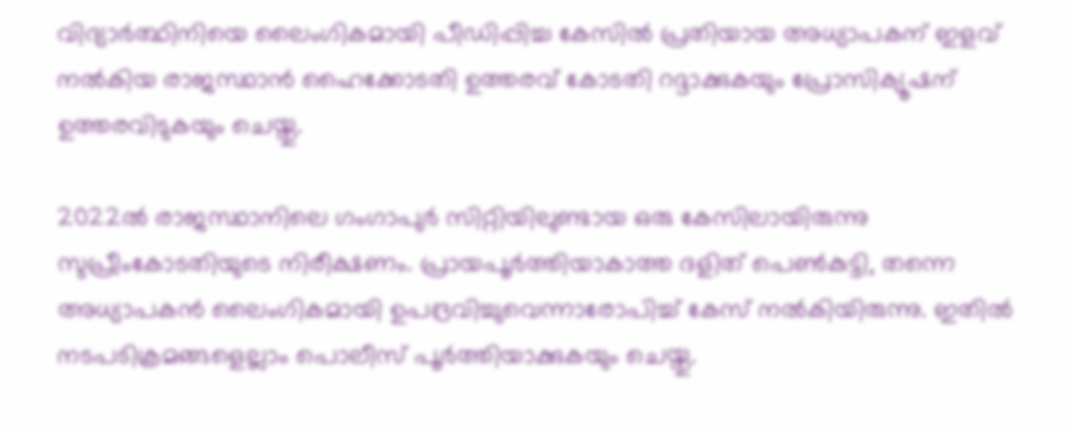വിദ്യാര്‍ത്ഥിനിയെ ലൈംഗികമായി പീഡിപ്പിച്ച കേസില്‍ പ്രതിയായ അധ്യാപകന് ഇളവ് നല്‍കിയ രാജസ്ഥാന്‍ ഹൈക്കോടതി ഉത്തരവ് കോടതി റദ്ദാക്കുകയും പ്രോസിക്യൂഷന് ഉത്തരവിടുകയും ചെയ്തു.

2022ല്‍ രാജസ്ഥാനിലെ ഗംഗാപുര്‍ സിറ്റിയിലുണ്ടായ ഒരു കേസിലായിരുന്നു സുപ്രീംകോടതിയുടെ നിരീക്ഷണം. പ്രായപൂര്‍ത്തിയാകാത്ത ദളിത് പെണ്‍കുട്ടി, തന്നെ അധ്യാപകന്‍ ലൈംഗികമായി ഉപദ്രവിച്ചുവെന്നാരോപിച്ച് കേസ് നല്‍കിയിരുന്നു. ഇതില്‍ നടപടിക്രമങ്ങളെല്ലാം പൊലീസ് പൂര്‍ത്തിയാക്കുകയും ചെയ്തു.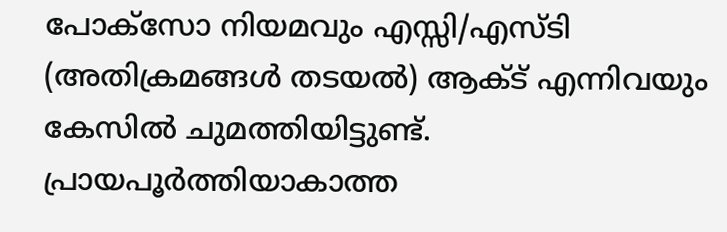പോക്സോ നിയമവും എസ്സി/എസ്ടി (അതിക്രമങ്ങള്‍ തടയല്‍) ആക്ട് എന്നിവയും കേസില്‍ ചുമത്തിയിട്ടുണ്ട്. പ്രായപൂര്‍ത്തിയാകാത്ത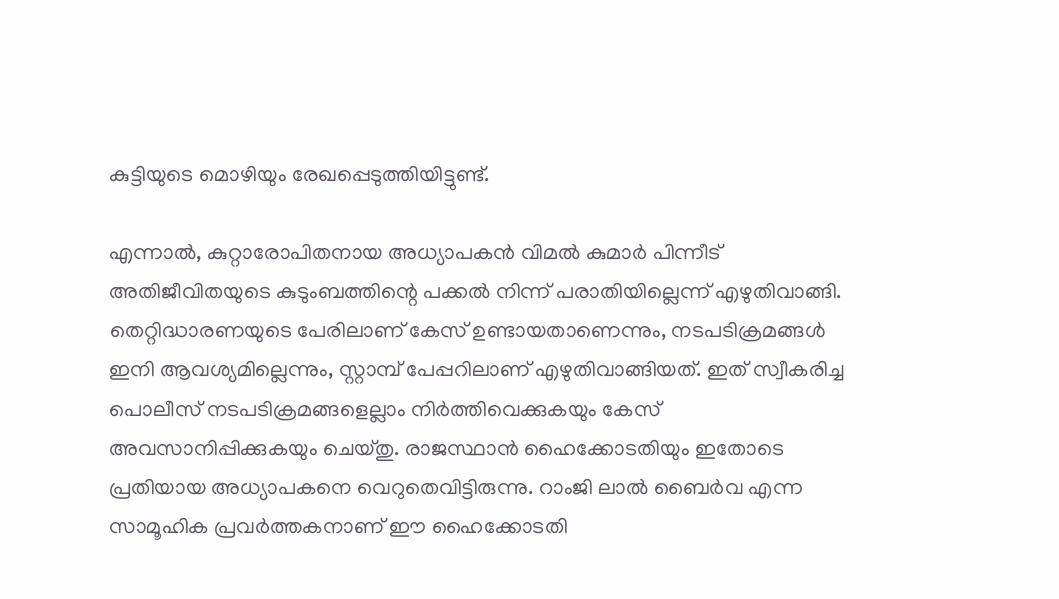കുട്ടിയുടെ മൊഴിയും രേഖപ്പെടുത്തിയിട്ടുണ്ട്.

എന്നാല്‍, കുറ്റാരോപിതനായ അധ്യാപകന്‍ വിമല്‍ കുമാര്‍ പിന്നീട് അതിജീവിതയുടെ കുടുംബത്തിന്റെ പക്കല്‍ നിന്ന് പരാതിയില്ലെന്ന് എഴുതിവാങ്ങി. തെറ്റിദ്ധാരണയുടെ പേരിലാണ് കേസ് ഉണ്ടായതാണെന്നും, നടപടിക്രമങ്ങള്‍ ഇനി ആവശ്യമില്ലെന്നും, സ്റ്റാമ്പ് പേപ്പറിലാണ് എഴുതിവാങ്ങിയത്. ഇത് സ്വീകരിച്ച പൊലീസ് നടപടിക്രമങ്ങളെല്ലാം നിര്‍ത്തിവെക്കുകയും കേസ് അവസാനിപ്പിക്കുകയും ചെയ്തു. രാജസ്ഥാന്‍ ഹൈക്കോടതിയും ഇതോടെ പ്രതിയായ അധ്യാപകനെ വെറുതെവിട്ടിരുന്നു. റാംജി ലാല്‍ ബൈര്‍വ എന്ന സാമൂഹിക പ്രവര്‍ത്തകനാണ് ഈ ഹൈക്കോടതി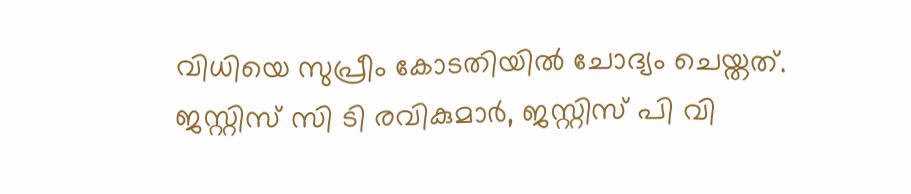വിധിയെ സുപ്രീം കോടതിയില്‍ ചോദ്യം ചെയ്തത്. ജസ്റ്റിസ് സി ടി രവികുമാര്‍, ജസ്റ്റിസ് പി വി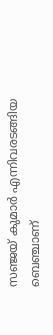സഞ്ജയ് കുമാര്‍ എന്നിവരടങ്ങിയ ബെഞ്ചാണ്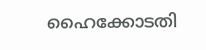ഹൈക്കോടതി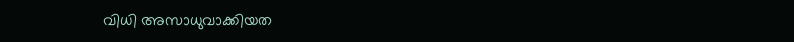വിധി അസാധുവാക്കിയത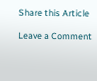Share this Article

Leave a Comment